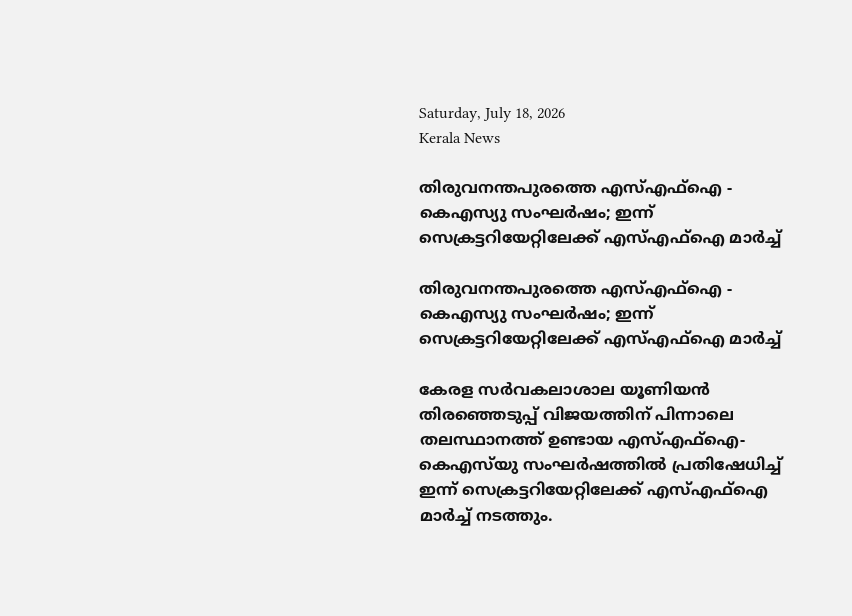Saturday, July 18, 2026
Kerala News

തിരുവനന്തപുരത്തെ എസ്എഫ്‌ഐ - കെഎസ്യു സംഘര്‍ഷം; ഇന്ന് സെക്രട്ടറിയേറ്റിലേക്ക് എസ്എഫ്‌ഐ മാര്‍ച്ച്

തിരുവനന്തപുരത്തെ എസ്എഫ്‌ഐ - കെഎസ്യു സംഘര്‍ഷം; ഇന്ന് സെക്രട്ടറിയേറ്റിലേക്ക് എസ്എഫ്‌ഐ മാര്‍ച്ച്

കേരള സർവകലാശാല യൂണിയൻ തിരഞ്ഞെടുപ്പ് വിജയത്തിന് പിന്നാലെ തലസ്ഥാനത്ത് ഉണ്ടായ എസ്എഫ്ഐ-കെഎസ്‌യു സംഘർഷത്തിൽ പ്രതിഷേധിച്ച് ഇന്ന് സെക്രട്ടറിയേറ്റിലേക്ക് എസ്എഫ്ഐ മാർച്ച് നടത്തും.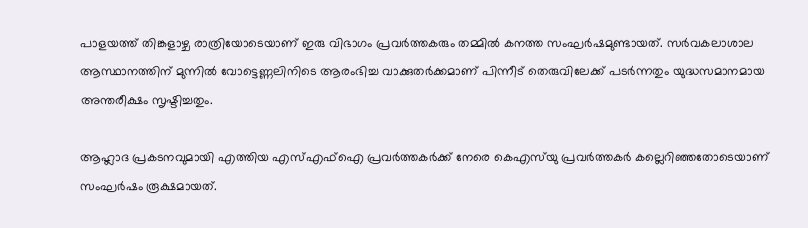പാളയത്ത് തിങ്കളാഴ്ച രാത്രിയോടെയാണ് ഇരു വിഭാഗം പ്രവർത്തകരും തമ്മിൽ കനത്ത സംഘർഷമുണ്ടായത്. സർവകലാശാല ആസ്ഥാനത്തിന് മുന്നിൽ വോട്ടെണ്ണലിനിടെ ആരംഭിച്ച വാക്കുതർക്കമാണ് പിന്നീട് തെരുവിലേക്ക് പടർന്നതും യുദ്ധസമാനമായ അന്തരീക്ഷം സൃഷ്ടിച്ചതും.

ആഹ്ലാദ പ്രകടനവുമായി എത്തിയ എസ്എഫ്ഐ പ്രവർത്തകർക്ക് നേരെ കെഎസ്‌യു പ്രവർത്തകർ കല്ലെറിഞ്ഞതോടെയാണ് സംഘർഷം രൂക്ഷമായത്.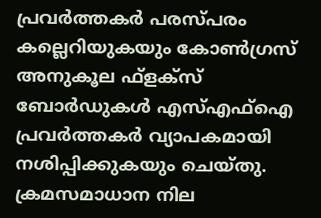പ്രവർത്തകർ പരസ്പരം കല്ലെറിയുകയും കോൺഗ്രസ് അനുകൂല ഫ്ളക്സ് ബോർഡുകൾ എസ്എഫ്ഐ പ്രവർത്തകർ വ്യാപകമായി നശിപ്പിക്കുകയും ചെയ്തു. ക്രമസമാധാന നില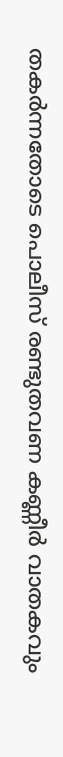തകർന്നതോടെ പൊലീസ് രണ്ടുതവണ കണ്ണീർ വാതകവും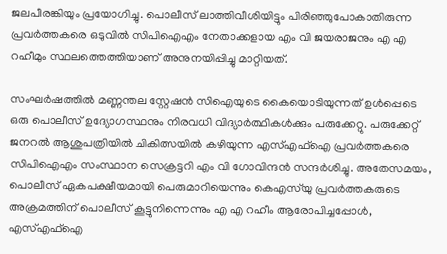ജലപീരങ്കിയും പ്രയോഗിച്ചു. പൊലീസ് ലാത്തിവീശിയിട്ടും പിരിഞ്ഞുപോകാതിരുന്ന പ്രവർത്തകരെ ഒടുവിൽ സിപിഐഎം നേതാക്കളായ എം വി ജയരാജനും എ എ റഹീമും സ്ഥലത്തെത്തിയാണ് അനുനയിപ്പിച്ചു മാറ്റിയത്.

സംഘർഷത്തിൽ മണ്ണന്തല സ്റ്റേഷൻ സിഐയുടെ കൈയൊടിയുന്നത് ഉൾപ്പെടെ ഒരു പൊലീസ് ഉദ്യോഗസ്ഥനും നിരവധി വിദ്യാർത്ഥികൾക്കും പരുക്കേറ്റു. പരുക്കേറ്റ് ജനറൽ ആശുപത്രിയിൽ ചികിത്സയിൽ കഴിയുന്ന എസ്എഫ്ഐ പ്രവർത്തകരെ സിപിഐഎം സംസ്ഥാന സെക്രട്ടറി എം വി ഗോവിന്ദൻ സന്ദർശിച്ചു. അതേസമയം, പൊലീസ് ഏകപക്ഷീയമായി പെരുമാറിയെന്നും കെഎസ്‌യു പ്രവർത്തകരുടെ അക്രമത്തിന് പൊലീസ് കൂട്ടുനിന്നെന്നും എ എ റഹീം ആരോപിച്ചപ്പോൾ, എസ്എഫ്ഐ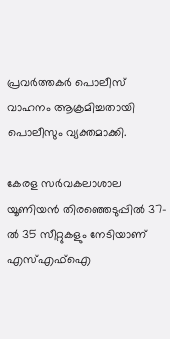പ്രവർത്തകർ പൊലീസ് വാഹനം ആക്രമിച്ചതായി പൊലീസും വ്യക്തമാക്കി.

കേരള സർവകലാശാല യൂണിയൻ തിരഞ്ഞെടുപ്പിൽ 37-ൽ 35 സീറ്റുകളും നേടിയാണ് എസ്എഫ്ഐ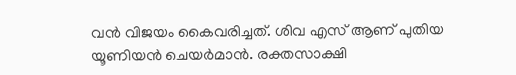വൻ വിജയം കൈവരിച്ചത്. ശിവ എസ് ആണ് പുതിയ യൂണിയൻ ചെയർമാൻ. രക്തസാക്ഷി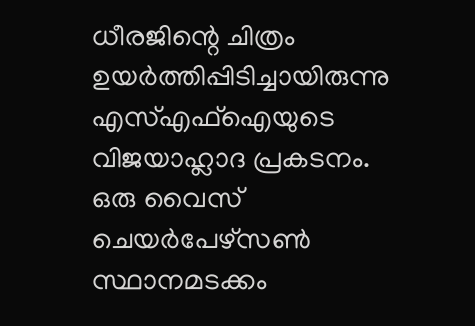ധീരജിന്റെ ചിത്രം ഉയർത്തിപ്പിടിച്ചായിരുന്നു എസ്എഫ്ഐയുടെ വിജയാഹ്ലാദ പ്രകടനം. ഒരു വൈസ് ചെയർപേഴ്സൺ സ്ഥാനമടക്കം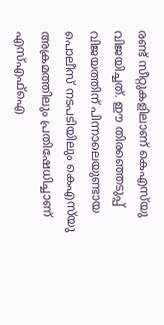രണ്ട് സീറ്റുകളിലാണ് കെഎസ്‌യു വിജയിച്ചത്. ഈ തിരഞ്ഞെടുപ്പ് വിജയത്തിന് പിന്നാലെയുണ്ടായ പൊലീസ് നടപടിയിലും കെഎസ്‌യു അക്രമത്തിലും പ്രതിഷേധിച്ചാണ് എസ്എഫ്ഐ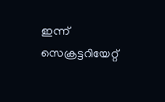ഇന്ന് സെക്രട്ടറിയേറ്റ്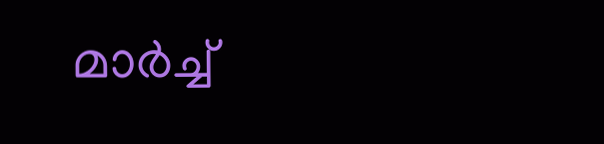മാർച്ച്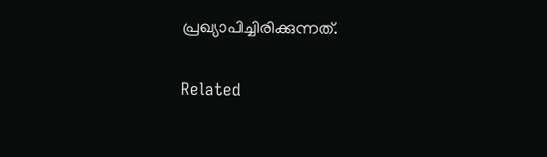പ്രഖ്യാപിച്ചിരിക്കുന്നത്.

Related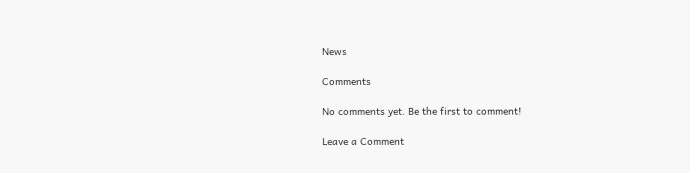News

Comments

No comments yet. Be the first to comment!

Leave a Comment